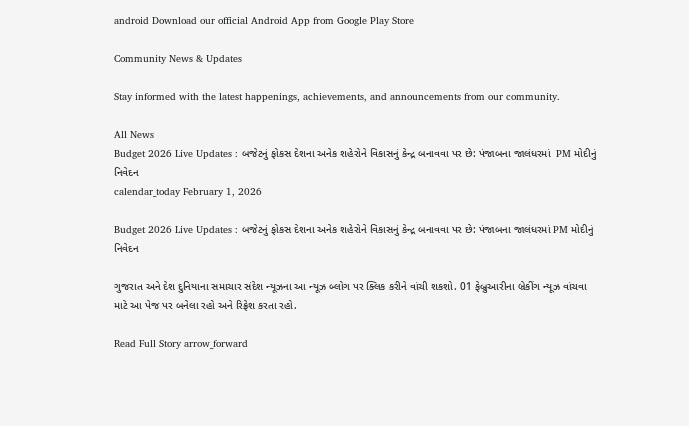android Download our official Android App from Google Play Store

Community News & Updates

Stay informed with the latest happenings, achievements, and announcements from our community.

All News
Budget 2026 Live Updates : બજેટનું ફોકસ દેશના અનેક શહેરોને વિકાસનું કેન્દ્ર બનાવવા પર છે: પંજાબના જાલંધરમાં  PM મોદીનું નિવેદન
calendar_today February 1, 2026

Budget 2026 Live Updates : બજેટનું ફોકસ દેશના અનેક શહેરોને વિકાસનું કેન્દ્ર બનાવવા પર છે: પંજાબના જાલંધરમાં PM મોદીનું નિવેદન

ગુજરાત અને દેશ દુનિયાના સમાચાર સંદેશ ન્યૂઝના આ ન્યૂઝ બ્લોગ પર ક્લિક કરીને વાંચી શકશો. 01 ફેબ્રુઆરીના બ્રેકીંગ ન્યૂઝ વાંચવા માટે આ પેજ પર બનેલા રહો અને રિફ્રેશ કરતા રહો.

Read Full Story arrow_forward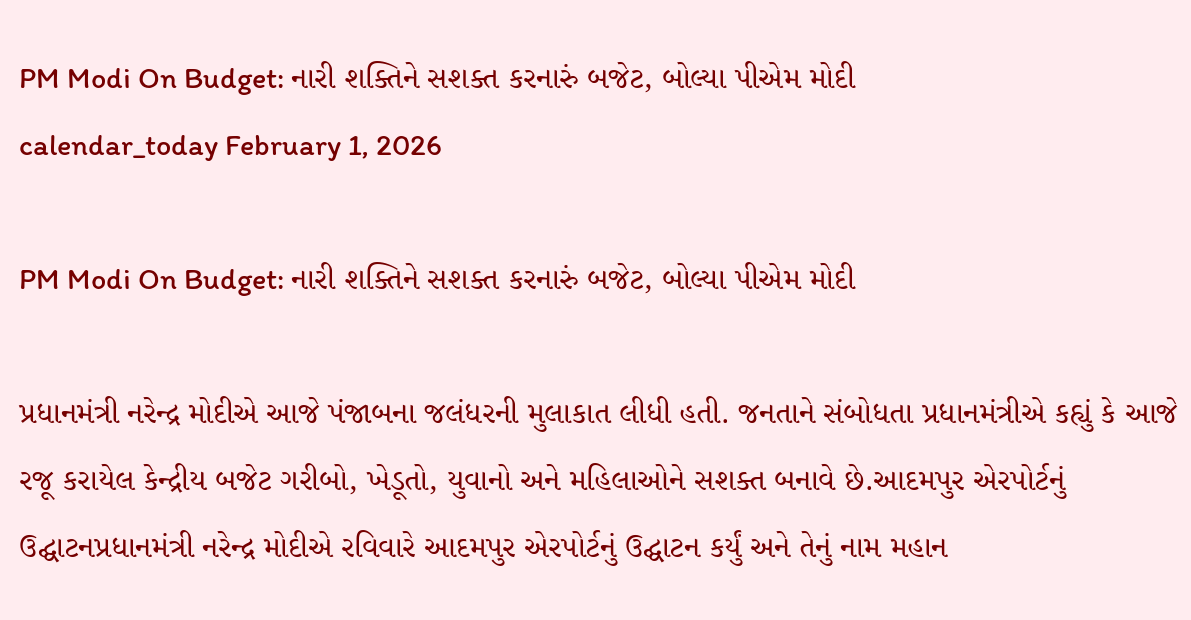PM Modi On Budget: નારી શક્તિને સશક્ત કરનારું બજેટ, બોલ્યા પીએમ મોદી
calendar_today February 1, 2026

PM Modi On Budget: નારી શક્તિને સશક્ત કરનારું બજેટ, બોલ્યા પીએમ મોદી

પ્રધાનમંત્રી નરેન્દ્ર મોદીએ આજે પંજાબના જલંધરની મુલાકાત લીધી હતી. જનતાને સંબોધતા પ્રધાનમંત્રીએ કહ્યું કે આજે રજૂ કરાયેલ કેન્દ્રીય બજેટ ગરીબો, ખેડૂતો, યુવાનો અને મહિલાઓને સશક્ત બનાવે છે.આદમપુર એરપોર્ટનું ઉદ્ઘાટનપ્રધાનમંત્રી નરેન્દ્ર મોદીએ રવિવારે આદમપુર એરપોર્ટનું ઉદ્ઘાટન કર્યું અને તેનું નામ મહાન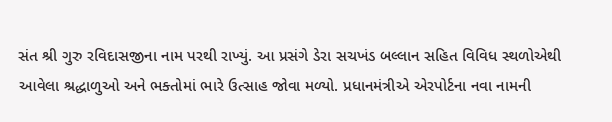સંત શ્રી ગુરુ રવિદાસજીના નામ પરથી રાખ્યું. આ પ્રસંગે ડેરા સચખંડ બલ્લાન સહિત વિવિધ સ્થળોએથી આવેલા શ્રદ્ધાળુઓ અને ભક્તોમાં ભારે ઉત્સાહ જોવા મળ્યો. પ્રધાનમંત્રીએ એરપોર્ટના નવા નામની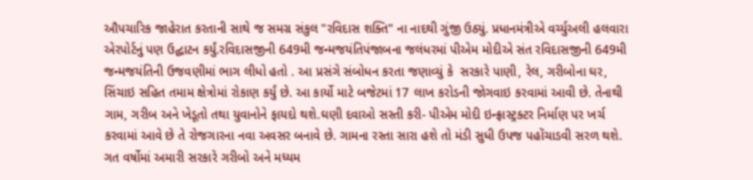ઔપચારિક જાહેરાત કરતાની સાથે જ સમગ્ર સંકુલ "રવિદાસ શક્તિ" ના નાદથી ગુંજી ઉઠ્યું. પ્રધાનમંત્રીએ વર્ચ્યુઅલી હલવારા એરપોર્ટનું પણ ઉદ્ઘાટન કર્યું.રવિદાસજીની 649મી જન્મજયંતિપંજાબના જલંધરમાં પીએમ મોદીએ સંત રવિદાસજીની 649મી જન્મજયંતિની ઉજવણીમાં ભાગ લીધો હતો . આ પ્રસંગે સંબોધન કરતા જણાવ્યું કે  સરકારે પાણી, રેલ, ગરીબોના ઘર, સિંચાઇ સહિત તમામ ક્ષેત્રોમાં રોકાણ કર્યું છે. આ કાર્યો માટે બજેટમાં 17 લાખ કરોડની જોગવાઇ કરવામાં આવી છે. તેનાથી ગામ, ગરીબ અને ખેડૂતો તથા યુવાનોને ફાયદો થશે.ઘણી દવાઓ સસ્તી કરી- પીએમ મોદી ઇન્ફ્રાસ્ટ્રક્ટર નિર્માણ પર ખર્ચ કરવામાં આવે છે તે રોજગારના નવા અવસર બનાવે છે. ગામના રસ્તા સારા હશે તો મંડી સુધી ઉપજ પહોંચાડવી સરળ થશે. ગત વર્ષોમાં અમારી સરકારે ગરીબો અને મધ્યમ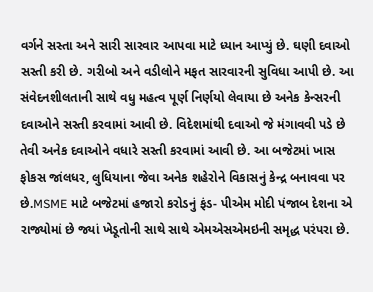વર્ગને સસ્તા અને સારી સારવાર આપવા માટે ધ્યાન આપ્યું છે. ઘણી દવાઓ સસ્તી કરી છે. ગરીબો અને વડીલોને મફત સારવારની સુવિધા આપી છે. આ સંવેદનશીલતાની સાથે વધુ મહત્વ પૂર્ણ નિર્ણયો લેવાયા છે અનેક કેન્સરની દવાઓને સસ્તી કરવામાં આવી છે. વિદેશમાંથી દવાઓ જે મંગાવવી પડે છે તેવી અનેક દવાઓને વધારે સસ્તી કરવામાં આવી છે. આ બજેટમાં ખાસ ફોકસ જાંલધર, લુધિયાના જેવા અનેક શહેરોને વિકાસનું કેન્દ્ર બનાવવા પર છે.MSME માટે બજેટમાં હજારો કરોડનું ફંડ- પીએમ મોદી પંજાબ દેશના એ રાજ્યોમાં છે જ્યાં ખેડૂતોની સાથે સાથે એમએસએમઇની સમૃદ્ધ પરંપરા છે.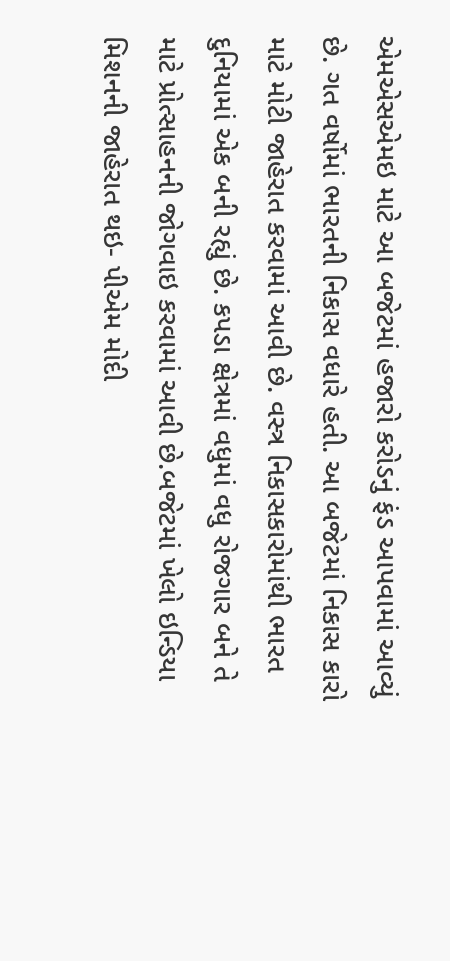એમએસએમઇ માટે આ બજેટમાં હજારો કરોડનું ફંડ આપવામાં આવ્યું છે. ગત વર્ષોમાં ભારતની નિકાસ વધારે હતી. આ બજેટમાં નિકાસ કારો માટે મોટી જાહેરાત કરવામાં આવી છે. વસ્ત્ર નિકાસકારોમાંથી ભારત દુનિયામાં એક બની રહ્યું છે. કપડા ક્ષેત્રમાં વધુમાં વધુ રોજગાર બને તે માટે પ્રોત્સાહનની જોગવાઇ કરવામાં આવી છે.બજેટમાં ખેલો ઇન્ડિયા મિશનની જાહેરાત થઇ- પીએમ મોદી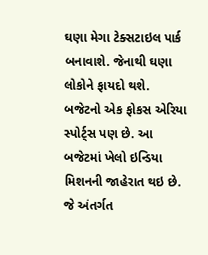ઘણા મેગા ટેક્સટાઇલ પાર્ક બનાવાશે. જેનાથી ઘણા લોકોને ફાયદો થશે. બજેટનો એક ફોકસ એરિયા સ્પોર્ટ્સ પણ છે. આ બજેટમાં ખેલો ઇન્ડિયા મિશનની જાહેરાત થઇ છે. જે અંતર્ગત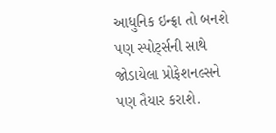આધુનિક ઇન્ફ્રા તો બનશે પણ સ્પોર્ટ્સની સાથે જોડાયેલા પ્રોફેશનલ્સને પણ તૈયાર કરાશે.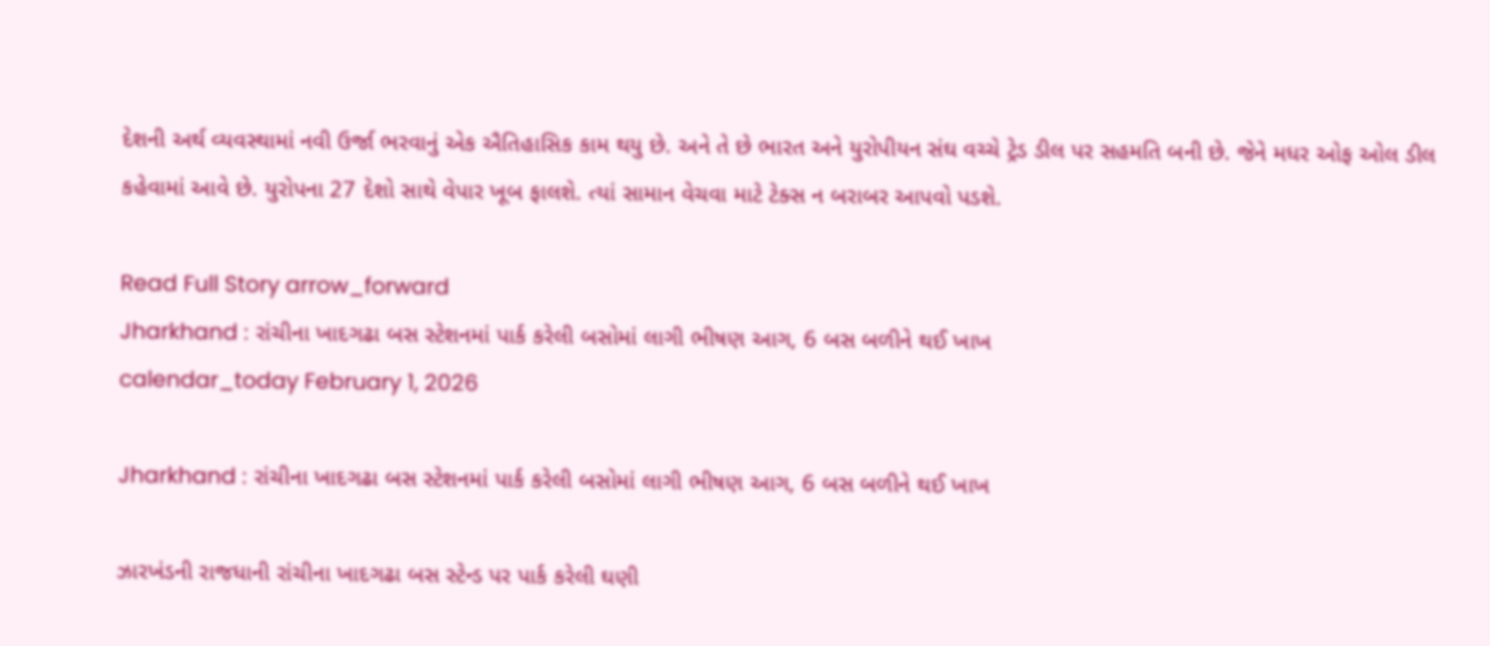દેશની અર્થ વ્યવસ્થામાં નવી ઉર્જા ભરવાનું એક ઐતિહાસિક કામ થયુ છે. અને તે છે ભારત અને યુરોપીયન સંઘ વચ્ચે ટ્રેડ ડીલ પર સહમતિ બની છે. જેને મધર ઓફ ઓલ ડીલ કહેવામાં આવે છે. યુરોપના 27 દેશો સાથે વેપાર ખૂબ ફાલશે. ત્યાં સામાન વેચવા માટે ટેક્સ ન બરાબર આપવો પડશે.

Read Full Story arrow_forward
Jharkhand : રાંચીના ખાદગઢા બસ સ્ટેશનમાં પાર્ક કરેલી બસોમાં લાગી ભીષણ આગ, 6 બસ બળીને થઈ ખાખ
calendar_today February 1, 2026

Jharkhand : રાંચીના ખાદગઢા બસ સ્ટેશનમાં પાર્ક કરેલી બસોમાં લાગી ભીષણ આગ, 6 બસ બળીને થઈ ખાખ

ઝારખંડની રાજધાની રાંચીના ખાદગઢા બસ સ્ટેન્ડ પર પાર્ક કરેલી ઘણી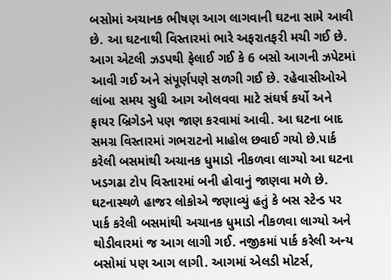બસોમાં અચાનક ભીષણ આગ લાગવાની ઘટના સામે આવી છે. આ ઘટનાથી વિસ્તારમાં ભારે અફરાતફરી મચી ગઈ છે. આગ એટલી ઝડપથી ફેલાઈ ગઈ કે 6 બસો આગની ઝપેટમાં આવી ગઈ અને સંપૂર્ણપણે સળગી ગઈ છે. રહેવાસીઓએ લાંબા સમય સુધી આગ ઓલવવા માટે સંઘર્ષ કર્યો અને ફાયર બ્રિગેડને પણ જાણ કરવામાં આવી. આ ઘટના બાદ સમગ્ર વિસ્તારમાં ગભરાટનો માહોલ છવાઈ ગયો છે.પાર્ક કરેલી બસમાંથી અચાનક ધુમાડો નીકળવા લાગ્યો આ ઘટના ખડગઢા ટોપ વિસ્તારમાં બની હોવાનું જાણવા મળે છે. ઘટનાસ્થળે હાજર લોકોએ જણાવ્યું હતું કે બસ સ્ટેન્ડ પર પાર્ક કરેલી બસમાંથી અચાનક ધુમાડો નીકળવા લાગ્યો અને થોડીવારમાં જ આગ લાગી ગઈ. નજીકમાં પાર્ક કરેલી અન્ય બસોમાં પણ આગ લાગી. આગમાં એલડી મોટર્સ,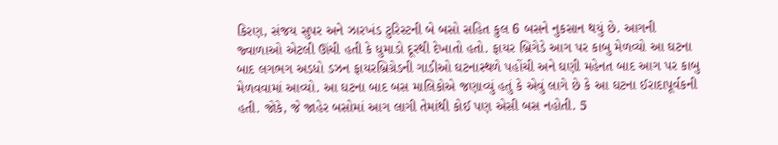કિરણ, સંજય સુપર અને ઝારખંડ ટુરિસ્ટની બે બસો સહિત કુલ 6 બસને નુકસાન થયું છે. આગની જ્વાળાઓ એટલી ઊંચી હતી કે ધુમાડો દૂરથી દેખાતો હતો. ફાયર બ્રિગેડે આગ પર કાબુ મેળવ્યો આ ઘટના બાદ લગભગ અડધો ડઝન ફાયરબ્રિગ્રેડની ગાડીઓ ઘટનાસ્થળે પહોંચી અને ઘણી મહેનત બાદ આગ પર કાબુ મેળવવામાં આવ્યો. આ ઘટના બાદ બસ માલિકોએ જણાવ્યું હતું કે એવું લાગે છે કે આ ઘટના ઈરાદાપૂર્વકની હતી. જોકે, જે જાહેર બસોમાં આગ લાગી તેમાંથી કોઈ પણ એસી બસ નહોતી. 5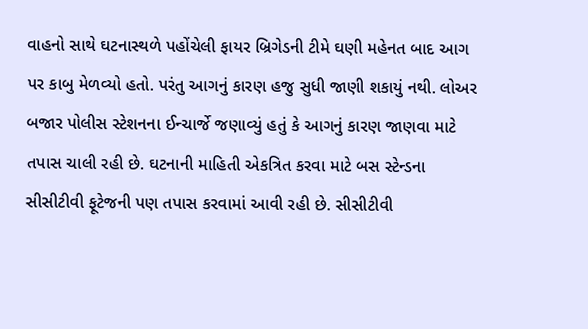વાહનો સાથે ઘટનાસ્થળે પહોંચેલી ફાયર બ્રિગેડની ટીમે ઘણી મહેનત બાદ આગ પર કાબુ મેળવ્યો હતો. પરંતુ આગનું કારણ હજુ સુધી જાણી શકાયું નથી. લોઅર બજાર પોલીસ સ્ટેશનના ઈન્ચાર્જે જણાવ્યું હતું કે આગનું કારણ જાણવા માટે તપાસ ચાલી રહી છે. ઘટનાની માહિતી એકત્રિત કરવા માટે બસ સ્ટેન્ડના સીસીટીવી ફૂટેજની પણ તપાસ કરવામાં આવી રહી છે. સીસીટીવી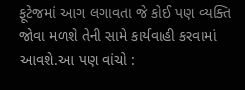ફૂટેજમાં આગ લગાવતા જે કોઈ પણ વ્યક્તિ જોવા મળશે તેની સામે કાર્યવાહી કરવામાં આવશે.આ પણ વાંચો :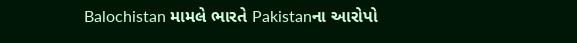Balochistan મામલે ભારતે Pakistanના આરોપો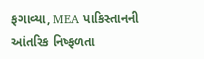ફગાવ્યા, MEA પાકિસ્તાનની આંતરિક નિષ્ફળતા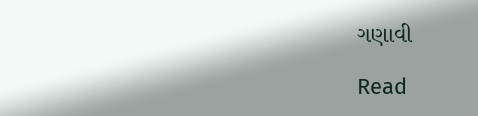ગણાવી

Read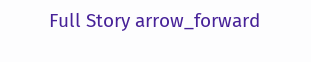Full Story arrow_forward